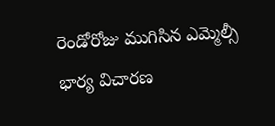రెండోరోజు ముగిసిన ఎమ్మెల్సీ భార్య విచారణ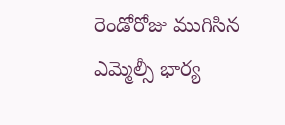రెండోరోజు ముగిసిన ఎమ్మెల్సీ భార్య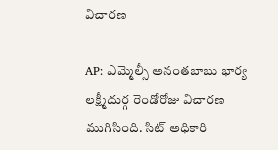విచారణ

AP: ఎమ్మెల్సీ అనంతబాబు భార్య లక్ష్మీదుర్గ రెండోరోజు విచారణ ముగిసింది. సిట్ అధికారి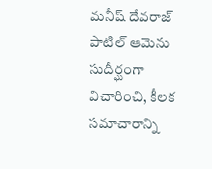మనీష్ దేవరాజ్ పాటిల్ ఆమెను సుదీర్ఘంగా విచారించి, కీలక సమాచారాన్ని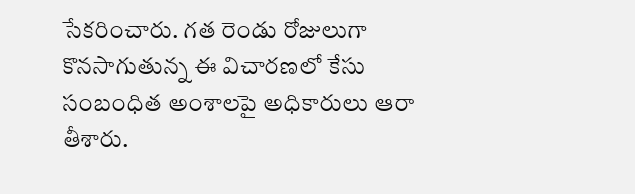సేకరించారు. గత రెండు రోజులుగా కొనసాగుతున్న ఈ విచారణలో కేసు సంబంధిత అంశాలపై అధికారులు ఆరా తీశారు.